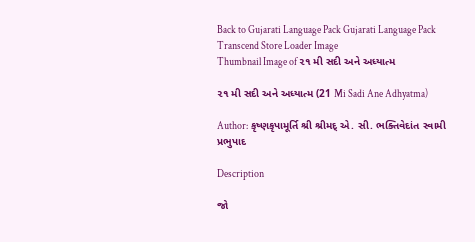Back to Gujarati Language Pack Gujarati Language Pack
Transcend Store Loader Image
Thumbnail Image of ૨૧ મી સદી અને અધ્યાત્મ

૨૧ મી સદી અને અધ્યાત્મ (21 Mi Sadi Ane Adhyatma)

Author: કૃષ્ણકૃપામૂર્તિ શ્રી શ્રીમદ્ એ. સી. ભક્તિવેદાંત સ્વામી પ્રભુપાદ

Description

જો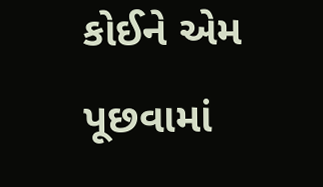કોઈને એમ પૂછવામાં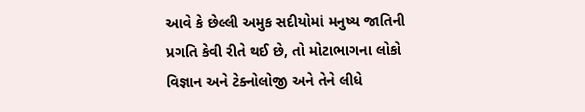આવે કે છેલ્‍લી અમુક સદીયોમાં મનુષ્ય જાતિની પ્રગતિ કેવી રીતે થઈ છે, તો મોટાભાગના લોકો વિજ્ઞાન અને ટેક્નોલોજી અને તેને લીધે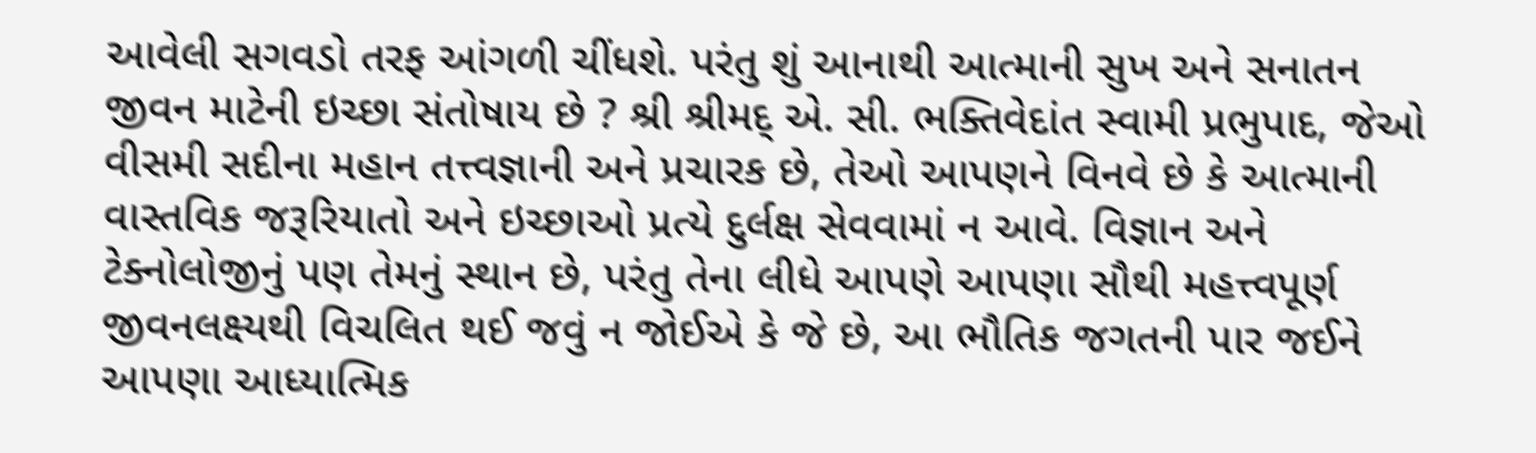આવેલી સગવડો તરફ આંગળી ચીંધશે. પરંતુ શું આનાથી આત્માની સુખ અને સનાતન જીવન માટેની ઇચ્છા સંતોષાય છે ? શ્રી શ્રીમદ્ એ. સી. ભક્તિવેદાંત સ્વામી પ્રભુપાદ, જેઓ વીસમી સદીના મહાન તત્ત્વજ્ઞાની અને પ્રચારક છે, તેઓ આપણને વિનવે છે કે આત્માની વાસ્તવિક જરૂરિયાતો અને ઇચ્છાઓ પ્રત્યે દુર્લક્ષ સેવવામાં ન આવે. વિજ્ઞાન અને ટેક્નોલોજીનું પણ તેમનું સ્થાન છે, પરંતુ તેના લીધે આપણે આપણા સૌથી મહત્ત્વપૂર્ણ જીવનલક્ષ્યથી વિચલિત થઈ જવું ન જોઈએ કે જે છે, આ ભૌતિક જગતની પાર જઈને આપણા આધ્યાત્મિક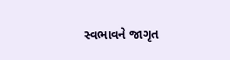સ્વભાવને જાગૃત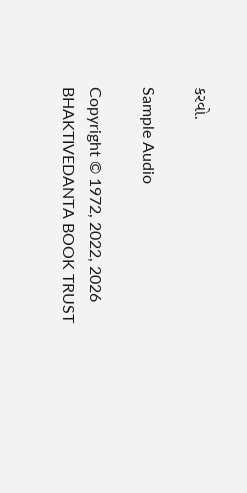કરવો.

Sample Audio

Copyright © 1972, 2022, 2026 BHAKTIVEDANTA BOOK TRUST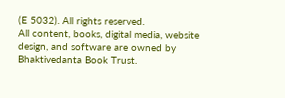(E 5032). All rights reserved.
All content, books, digital media, website design, and software are owned by Bhaktivedanta Book Trust.